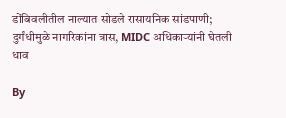डोंबिवलीतील नाल्यात सोडले रासायनिक सांडपाणी; दुर्गंधीमुळे नागरिकांना त्रास, MIDC अधिकाऱ्यांनी घेतली धाव

By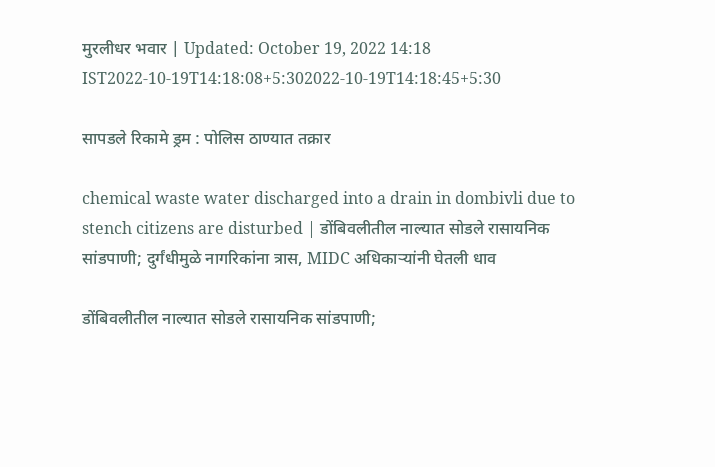मुरलीधर भवार | Updated: October 19, 2022 14:18 IST2022-10-19T14:18:08+5:302022-10-19T14:18:45+5:30

सापडले रिकामे ड्रम : पोलिस ठाण्यात तक्रार

chemical waste water discharged into a drain in dombivli due to stench citizens are disturbed | डोंबिवलीतील नाल्यात सोडले रासायनिक सांडपाणी; दुर्गंधीमुळे नागरिकांना त्रास, MIDC अधिकाऱ्यांनी घेतली धाव

डोंबिवलीतील नाल्यात सोडले रासायनिक सांडपाणी;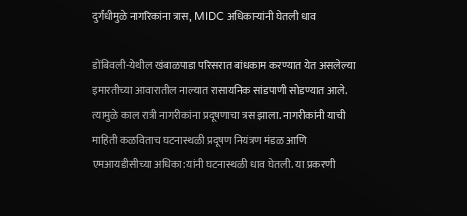दुर्गंधीमुळे नागरिकांना त्रास, MIDC अधिकाऱ्यांनी घेतली धाव

डोंबिवली-येथील खंबाळपाडा परिसरात बांधकाम करण्यात येत असलेल्या इमारतीच्या आवारातील नाल्यात रासायनिक सांडपाणी सोडण्यात आले. त्यामुळे काल रात्री नागरीकांना प्रदूषणाचा त्रस झाला. नागरीकांनी याची माहिती कळविताच घटनास्थळी प्रदूषण नियंत्रण मंडळ आणि एमआयडीसीच्या अधिका:यांनी घटनास्थळी धाव घेतली. या प्रकरणी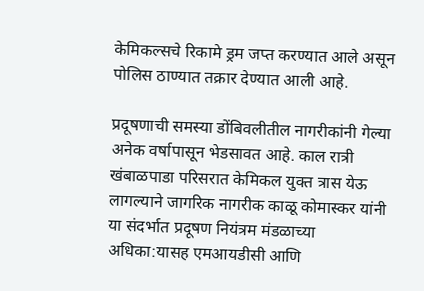केमिकल्सचे रिकामे ड्रम जप्त करण्यात आले असून पोलिस ठाण्यात तक्रार देण्यात आली आहे.

प्रदूषणाची समस्या डोंबिवलीतील नागरीकांनी गेल्या अनेक वर्षापासून भेडसावत आहे. काल रात्री खंबाळपाडा परिसरात केमिकल युक्त त्रास येऊ लागल्याने जागरिक नागरीक काळू कोमास्कर यांनी या संदर्भात प्रदूषण नियंत्रम मंडळाच्या अधिका:यासह एमआयडीसी आणि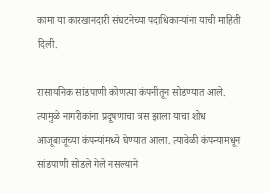कामा या कारखानदारी संघटनेच्या पदाधिकाऱ्यांना याची माहिती दिली.

रासायनिक सांडपाणी कोणत्या कंपनीतून सोडण्यात आले. त्यामुळे नागरीकांना प्रदूषणाचा त्रस झाला याचा शोध आजूबाजूच्या कंपन्यांमध्ये घेण्यात आला. त्यावेळी कंपन्यामधून सांडपाणी सोडले गेले नसल्याने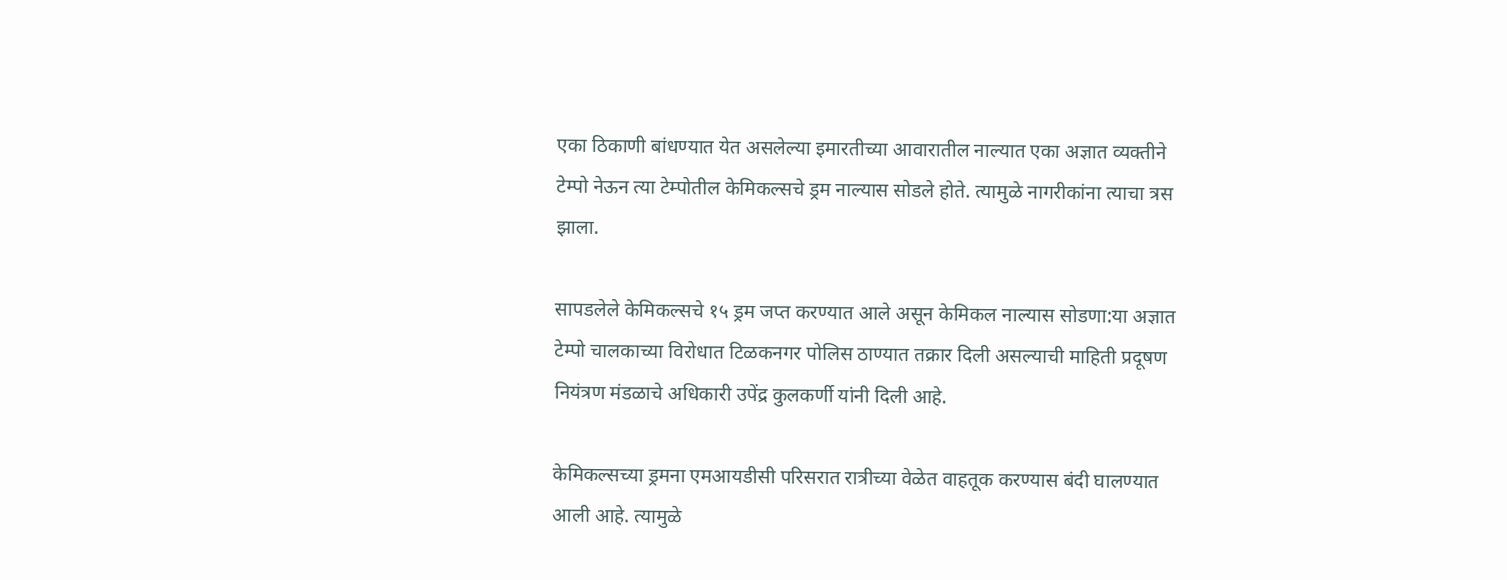एका ठिकाणी बांधण्यात येत असलेल्या इमारतीच्या आवारातील नाल्यात एका अज्ञात व्यक्तीने टेम्पो नेऊन त्या टेम्पोतील केमिकल्सचे ड्रम नाल्यास सोडले होते. त्यामुळे नागरीकांना त्याचा त्रस झाला.

सापडलेले केमिकल्सचे १५ ड्रम जप्त करण्यात आले असून केमिकल नाल्यास सोडणा:या अज्ञात टेम्पो चालकाच्या विरोधात टिळकनगर पोलिस ठाण्यात तक्रार दिली असल्याची माहिती प्रदूषण नियंत्रण मंडळाचे अधिकारी उपेंद्र कुलकर्णी यांनी दिली आहे.

केमिकल्सच्या ड्रमना एमआयडीसी परिसरात रात्रीच्या वेळेत वाहतूक करण्यास बंदी घालण्यात आली आहे. त्यामुळे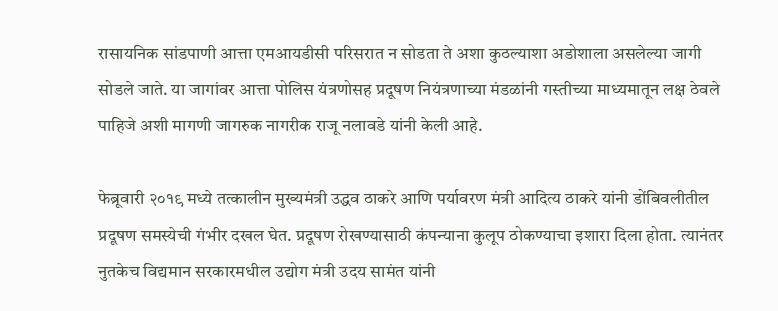रासायनिक सांडपाणी आत्ता एमआयडीसी परिसरात न सोडता ते अशा कुठल्याशा अडोशाला असलेल्या जागी सोडले जाते. या जागांवर आत्ता पोलिस यंत्रणोसह प्रदूषण नियंत्रणाच्या मंडळांनी गस्तीच्या माध्यमातून लक्ष ठेवले पाहिजे अशी मागणी जागरुक नागरीक राजू नलावडे यांनी केली आहे.

फेब्रूवारी २०१९ मध्ये तत्कालीन मुख्यमंत्री उद्धव ठाकरे आणि पर्यावरण मंत्री आदित्य ठाकरे यांनी डोंबिवलीतील प्रदूषण समस्येची गंभीर दखल घेत. प्रदूषण रोखण्यासाठी कंपन्याना कुलूप ठोकण्याचा इशारा दिला होता. त्यानंतर नुतकेच विद्यमान सरकारमधील उद्योग मंत्री उदय सामंत यांनी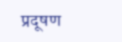प्रदूषण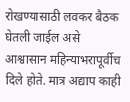रोखण्यासाठी लवकर बैठक घेतली जाईल असे आश्वासान महिन्याभरापूर्वीच दिले होते. मात्र अद्याप काही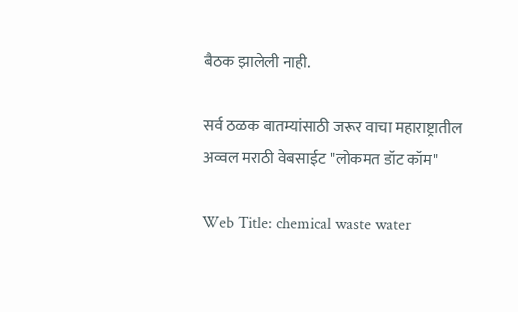बैठक झालेली नाही.

सर्व ठळक बातम्यांसाठी जरूर वाचा महाराष्ट्रातील अव्वल मराठी वेबसाईट "लोकमत डॉट कॉम"

Web Title: chemical waste water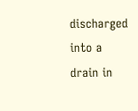discharged into a drain in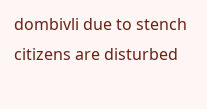dombivli due to stench citizens are disturbed